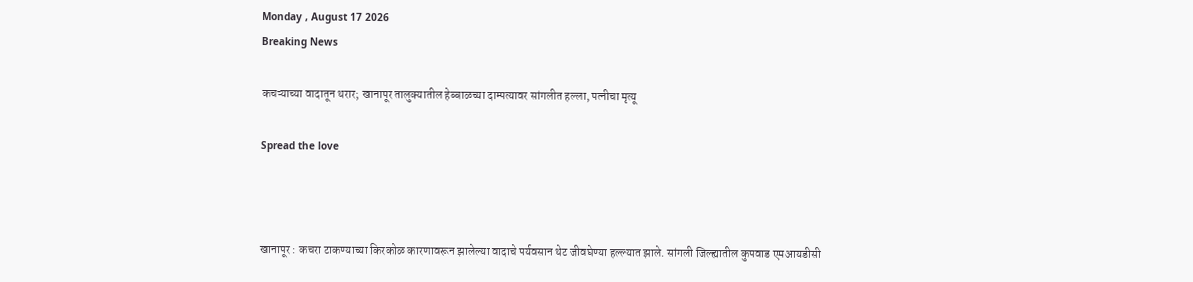Monday , August 17 2026
Breaking News

कचऱ्याच्या वादातून थरार; खानापूर तालुक्यातील हेब्बाळच्या दाम्पत्यावर सांगलीत हल्ला, पत्नीचा मृत्यू

Spread the love



खानापूर : कचरा टाकण्याच्या किरकोळ कारणावरून झालेल्या वादाचे पर्यवसान थेट जीवघेण्या हल्ल्यात झाले. सांगली जिल्ह्यातील कुपवाड एमआयडीसी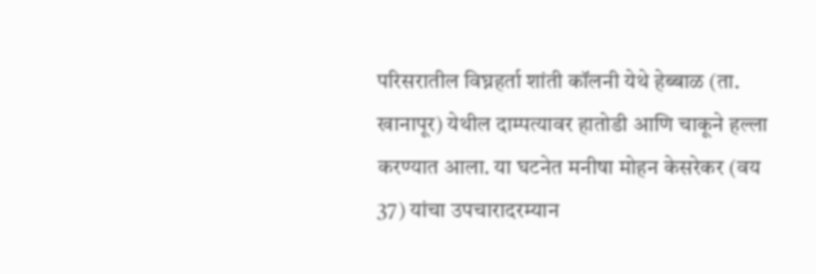परिसरातील विघ्नहर्ता शांती कॉलनी येथे हेब्बाळ (ता. खानापूर) येथील दाम्पत्यावर हातोडी आणि चाकूने हल्ला करण्यात आला. या घटनेत मनीषा मोहन केसरेकर (वय 37) यांचा उपचारादरम्यान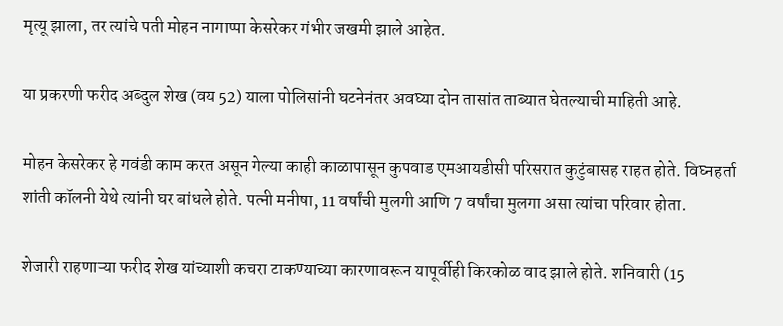मृत्यू झाला, तर त्यांचे पती मोहन नागाप्पा केसरेकर गंभीर जखमी झाले आहेत.

या प्रकरणी फरीद अब्दुल शेख (वय 52) याला पोलिसांनी घटनेनंतर अवघ्या दोन तासांत ताब्यात घेतल्याची माहिती आहे.

मोहन केसरेकर हे गवंडी काम करत असून गेल्या काही काळापासून कुपवाड एमआयडीसी परिसरात कुटुंबासह राहत होते. विघ्नहर्ता शांती कॉलनी येथे त्यांनी घर बांधले होते. पत्नी मनीषा, 11 वर्षांची मुलगी आणि 7 वर्षांचा मुलगा असा त्यांचा परिवार होता.

शेजारी राहणाऱ्या फरीद शेख यांच्याशी कचरा टाकण्याच्या कारणावरून यापूर्वीही किरकोळ वाद झाले होते. शनिवारी (15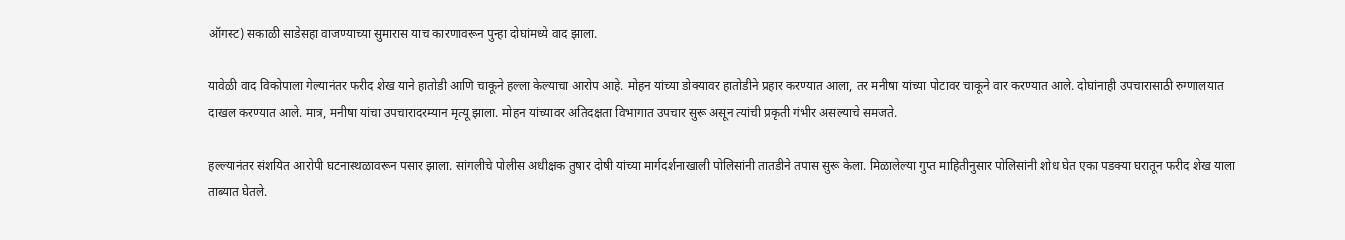ऑगस्ट) सकाळी साडेसहा वाजण्याच्या सुमारास याच कारणावरून पुन्हा दोघांमध्ये वाद झाला.

यावेळी वाद विकोपाला गेल्यानंतर फरीद शेख याने हातोडी आणि चाकूने हल्ला केल्याचा आरोप आहे. मोहन यांच्या डोक्यावर हातोडीने प्रहार करण्यात आला, तर मनीषा यांच्या पोटावर चाकूने वार करण्यात आले. दोघांनाही उपचारासाठी रुग्णालयात दाखल करण्यात आले. मात्र, मनीषा यांचा उपचारादरम्यान मृत्यू झाला. मोहन यांच्यावर अतिदक्षता विभागात उपचार सुरू असून त्यांची प्रकृती गंभीर असल्याचे समजते.

हल्ल्यानंतर संशयित आरोपी घटनास्थळावरून पसार झाला. सांगलीचे पोलीस अधीक्षक तुषार दोषी यांच्या मार्गदर्शनाखाली पोलिसांनी तातडीने तपास सुरू केला. मिळालेल्या गुप्त माहितीनुसार पोलिसांनी शोध घेत एका पडक्या घरातून फरीद शेख याला ताब्यात घेतले.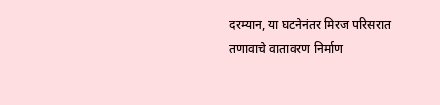दरम्यान, या घटनेनंतर मिरज परिसरात तणावाचे वातावरण निर्माण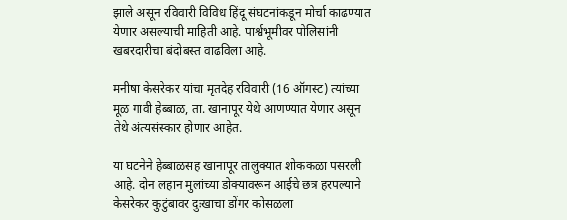झाले असून रविवारी विविध हिंदू संघटनांकडून मोर्चा काढण्यात येणार असल्याची माहिती आहे. पार्श्वभूमीवर पोलिसांनी खबरदारीचा बंदोबस्त वाढविला आहे.

मनीषा केसरेकर यांचा मृतदेह रविवारी (16 ऑगस्ट) त्यांच्या मूळ गावी हेब्बाळ, ता. खानापूर येथे आणण्यात येणार असून तेथे अंत्यसंस्कार होणार आहेत.

या घटनेने हेब्बाळसह खानापूर तालुक्यात शोककळा पसरली आहे. दोन लहान मुलांच्या डोक्यावरून आईचे छत्र हरपल्याने केसरेकर कुटुंबावर दुःखाचा डोंगर कोसळला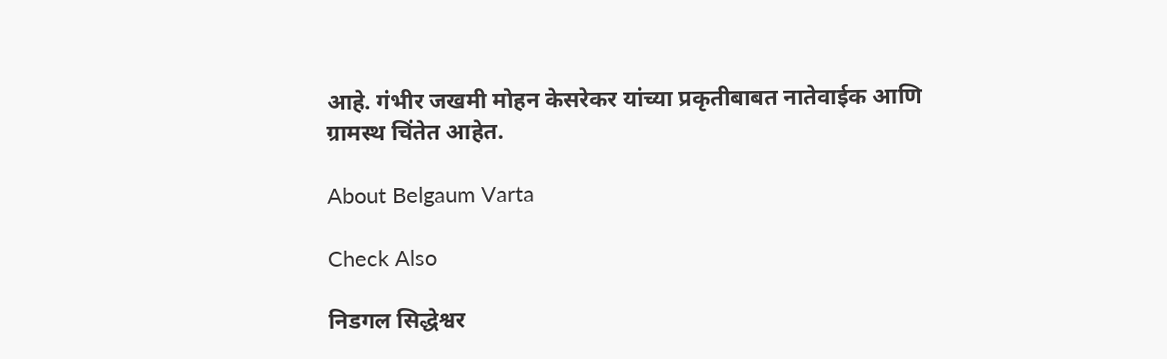आहे. गंभीर जखमी मोहन केसरेकर यांच्या प्रकृतीबाबत नातेवाईक आणि ग्रामस्थ चिंतेत आहेत.

About Belgaum Varta

Check Also

निडगल सिद्धेश्वर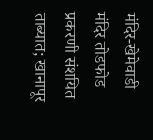मंदिर-खेमेवाडी मंदिर तोडफोड प्रकरणी संशयित ताब्यात; खानापूर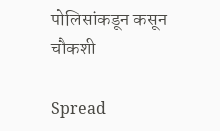पोलिसांकडून कसून चौकशी

Spread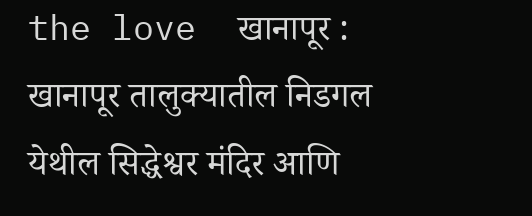the love  खानापूर : खानापूर तालुक्यातील निडगल येथील सिद्धेश्वर मंदिर आणि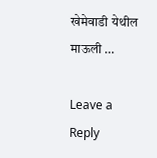खेमेवाडी येथील माऊली …

Leave a Reply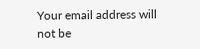Your email address will not be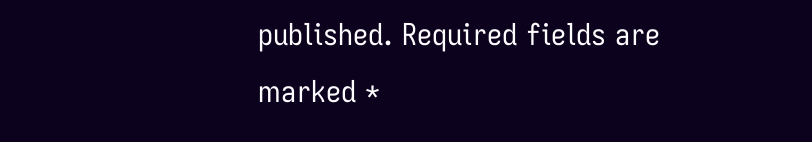published. Required fields are marked *